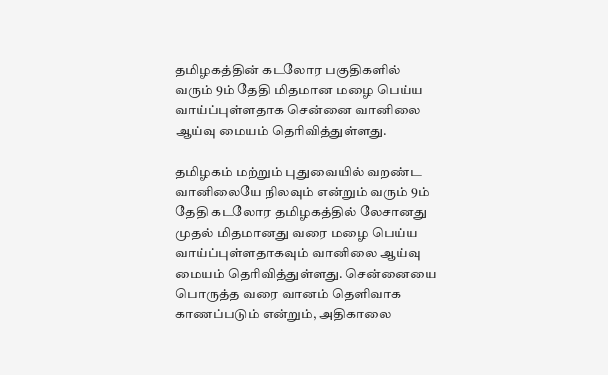தமிழகத்தின் கடலோர பகுதிகளில் வரும் 9ம் தேதி மிதமான மழை பெய்ய வாய்ப்புள்ளதாக சென்னை வானிலை ஆய்வு மையம் தெரிவித்துள்ளது.

தமிழகம் மற்றும் புதுவையில் வறண்ட வானிலையே நிலவும் என்றும் வரும் 9ம் தேதி கடலோர தமிழகத்தில் லேசானது முதல் மிதமானது வரை மழை பெய்ய வாய்ப்புள்ளதாகவும் வானிலை ஆய்வு மையம் தெரிவித்துள்ளது. சென்னையை பொருத்த வரை வானம் தெளிவாக காணப்படும் என்றும், அதிகாலை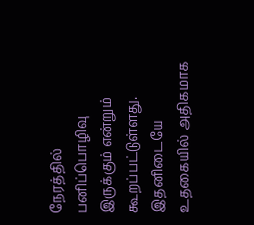நேரத்தில் பனிப்பொழிவு இருக்கும் என்றும் கூறப்பட்டுள்ளது. இதனிடையே உதகையில் அதிகமாக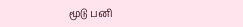மூடு பனி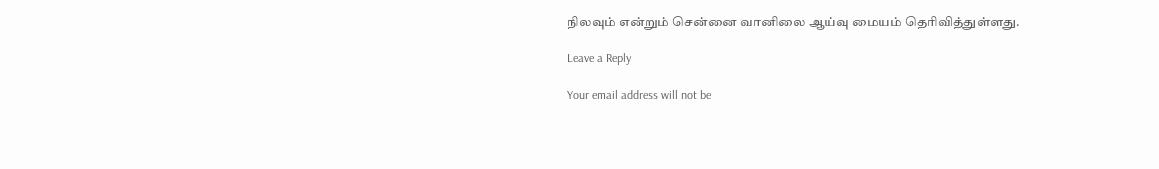நிலவும் என்றும் சென்னை வானிலை ஆய்வு மையம் தெரிவித்துள்ளது.

Leave a Reply

Your email address will not be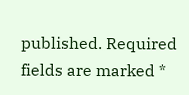published. Required fields are marked *